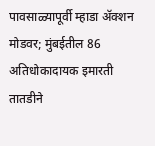पावसाळ्यापूर्वी म्हाडा ॲक्शन मोडवर; मुंबईतील 86 अतिधोकादायक इमारती तातडीने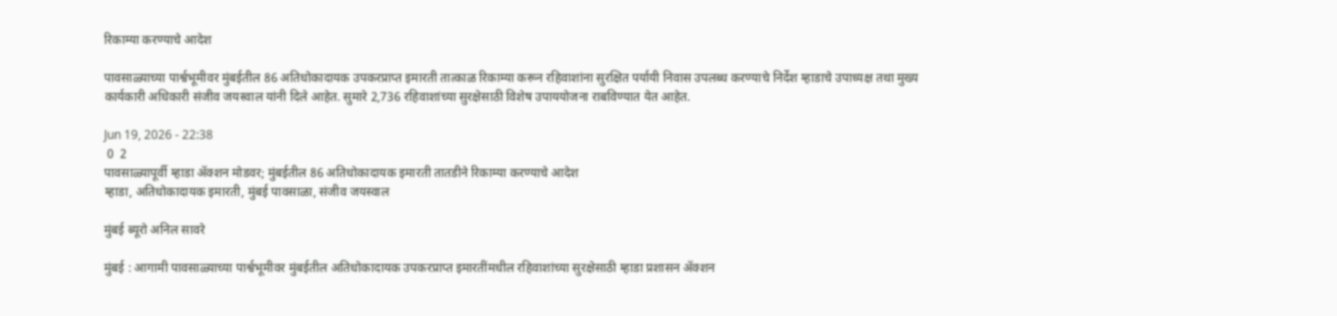रिकाम्या करण्याचे आदेश

पावसाळ्याच्या पार्श्वभूमीवर मुंबईतील 86 अतिधोकादायक उपकरप्राप्त इमारती तात्काळ रिकाम्या करून रहिवाशांना सुरक्षित पर्यायी निवास उपलब्ध करण्याचे निर्देश म्हाडाचे उपाध्यक्ष तथा मुख्य कार्यकारी अधिकारी संजीव जयस्वाल यांनी दिले आहेत. सुमारे 2,736 रहिवाशांच्या सुरक्षेसाठी विशेष उपाययोजना राबविण्यात येत आहेत.

Jun 19, 2026 - 22:38
 0  2
पावसाळ्यापूर्वी म्हाडा ॲक्शन मोडवर; मुंबईतील 86 अतिधोकादायक इमारती तातडीने रिकाम्या करण्याचे आदेश
म्हाडा, अतिधोकादायक इमारती, मुंबई पावसाळा, संजीव जयस्वाल

मुंबई ब्यूरो अनिल सावरे

मुंबई : आगामी पावसाळ्याच्या पार्श्वभूमीवर मुंबईतील अतिधोकादायक उपकरप्राप्त इमारतींमधील रहिवाशांच्या सुरक्षेसाठी म्हाडा प्रशासन ॲक्शन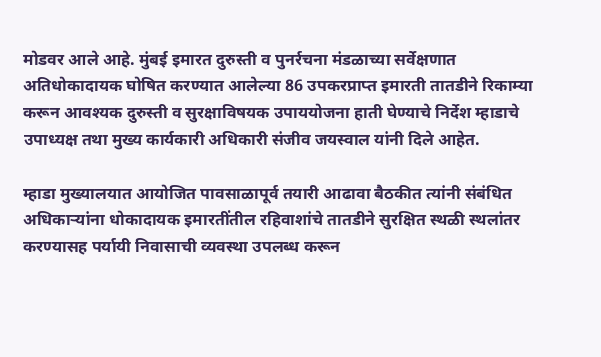मोडवर आले आहे. मुंबई इमारत दुरुस्ती व पुनर्रचना मंडळाच्या सर्वेक्षणात अतिधोकादायक घोषित करण्यात आलेल्या 86 उपकरप्राप्त इमारती तातडीने रिकाम्या करून आवश्यक दुरुस्ती व सुरक्षाविषयक उपाययोजना हाती घेण्याचे निर्देश म्हाडाचे उपाध्यक्ष तथा मुख्य कार्यकारी अधिकारी संजीव जयस्वाल यांनी दिले आहेत.

म्हाडा मुख्यालयात आयोजित पावसाळापूर्व तयारी आढावा बैठकीत त्यांनी संबंधित अधिकाऱ्यांना धोकादायक इमारतींतील रहिवाशांचे तातडीने सुरक्षित स्थळी स्थलांतर करण्यासह पर्यायी निवासाची व्यवस्था उपलब्ध करून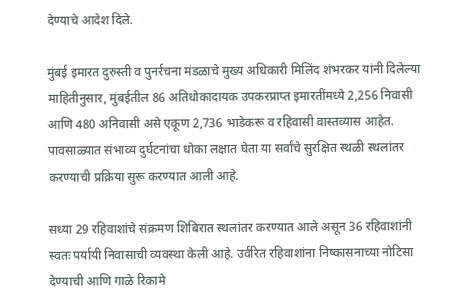देण्याचे आदेश दिले.

मुंबई इमारत दुरुस्ती व पुनर्रचना मंडळाचे मुख्य अधिकारी मिलिंद शंभरकर यांनी दिलेल्या माहितीनुसार, मुंबईतील 86 अतिधोकादायक उपकरप्राप्त इमारतींमध्ये 2,256 निवासी आणि 480 अनिवासी असे एकूण 2,736 भाडेकरू व रहिवासी वास्तव्यास आहेत. पावसाळ्यात संभाव्य दुर्घटनांचा धोका लक्षात घेता या सर्वांचे सुरक्षित स्थळी स्थलांतर करण्याची प्रक्रिया सुरू करण्यात आली आहे.

सध्या 29 रहिवाशांचे संक्रमण शिबिरात स्थलांतर करण्यात आले असून 36 रहिवाशांनी स्वतः पर्यायी निवासाची व्यवस्था केली आहे. उर्वरित रहिवाशांना निष्कासनाच्या नोटिसा देण्याची आणि गाळे रिकामे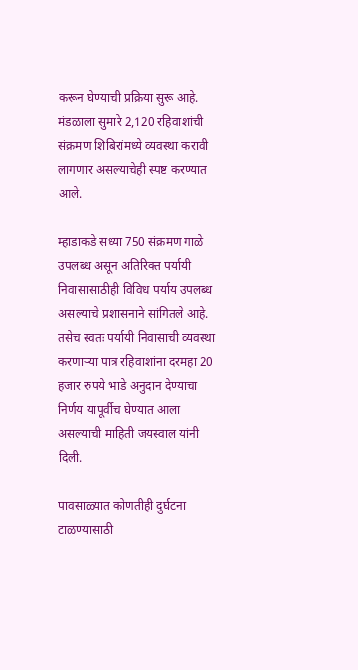करून घेण्याची प्रक्रिया सुरू आहे. मंडळाला सुमारे 2,120 रहिवाशांची संक्रमण शिबिरांमध्ये व्यवस्था करावी लागणार असल्याचेही स्पष्ट करण्यात आले.

म्हाडाकडे सध्या 750 संक्रमण गाळे उपलब्ध असून अतिरिक्त पर्यायी निवासासाठीही विविध पर्याय उपलब्ध असल्याचे प्रशासनाने सांगितले आहे. तसेच स्वतः पर्यायी निवासाची व्यवस्था करणाऱ्या पात्र रहिवाशांना दरमहा 20 हजार रुपये भाडे अनुदान देण्याचा निर्णय यापूर्वीच घेण्यात आला असल्याची माहिती जयस्वाल यांनी दिली.

पावसाळ्यात कोणतीही दुर्घटना टाळण्यासाठी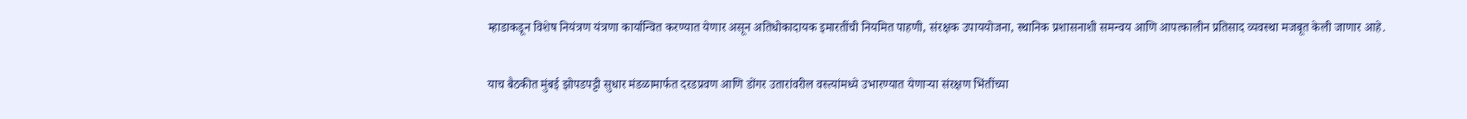म्हाडाकडून विशेष नियंत्रण यंत्रणा कार्यान्वित करण्यात येणार असून अतिधोकादायक इमारतींची नियमित पाहणी, संरक्षक उपाययोजना, स्थानिक प्रशासनाशी समन्वय आणि आपत्कालीन प्रतिसाद व्यवस्था मजबूत केली जाणार आहे.

याच बैठकीत मुंबई झोपडपट्टी सुधार मंडळामार्फत दरडप्रवण आणि डोंगर उतारांवरील वस्त्यांमध्ये उभारण्यात येणाऱ्या संरक्षण भिंतींच्या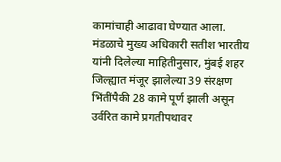कामांचाही आढावा घेण्यात आला. मंडळाचे मुख्य अधिकारी सतीश भारतीय यांनी दिलेल्या माहितीनुसार, मुंबई शहर जिल्ह्यात मंजूर झालेल्या 39 संरक्षण भिंतींपैकी 28 कामे पूर्ण झाली असून उर्वरित कामे प्रगतीपथावर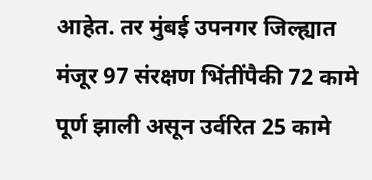आहेत. तर मुंबई उपनगर जिल्ह्यात मंजूर 97 संरक्षण भिंतींपैकी 72 कामे पूर्ण झाली असून उर्वरित 25 कामे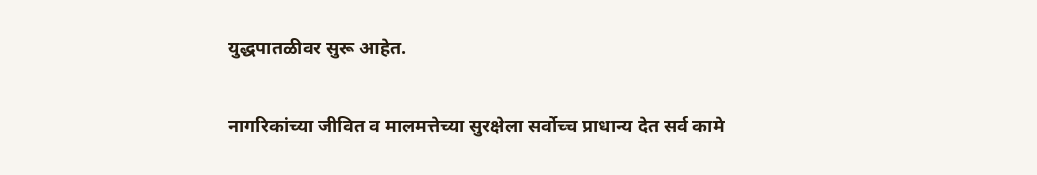युद्धपातळीवर सुरू आहेत.

नागरिकांच्या जीवित व मालमत्तेच्या सुरक्षेला सर्वोच्च प्राधान्य देत सर्व कामे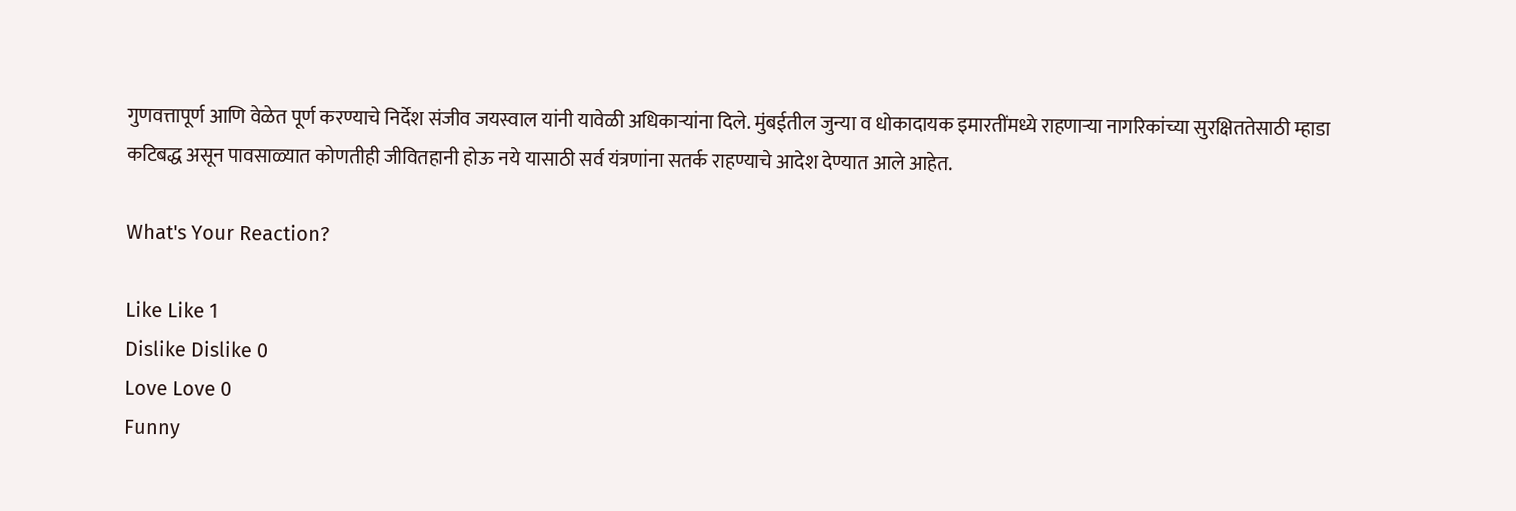गुणवत्तापूर्ण आणि वेळेत पूर्ण करण्याचे निर्देश संजीव जयस्वाल यांनी यावेळी अधिकाऱ्यांना दिले. मुंबईतील जुन्या व धोकादायक इमारतींमध्ये राहणाऱ्या नागरिकांच्या सुरक्षिततेसाठी म्हाडा कटिबद्ध असून पावसाळ्यात कोणतीही जीवितहानी होऊ नये यासाठी सर्व यंत्रणांना सतर्क राहण्याचे आदेश देण्यात आले आहेत.

What's Your Reaction?

Like Like 1
Dislike Dislike 0
Love Love 0
Funny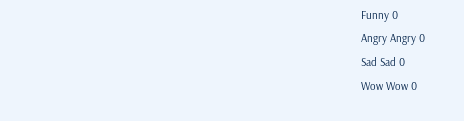Funny 0
Angry Angry 0
Sad Sad 0
Wow Wow 0